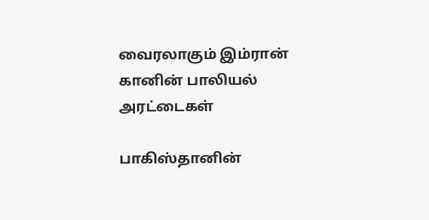வைரலாகும் இம்ரான் கானின் பாலியல் அரட்டைகள்

பாகிஸ்தானின்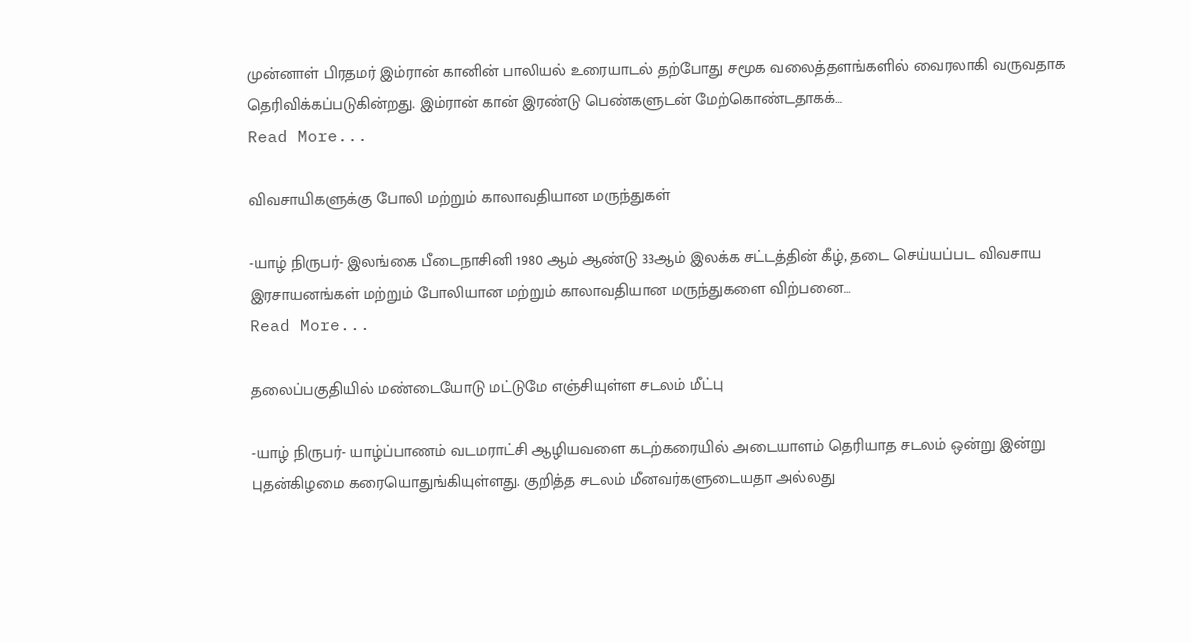முன்னாள் பிரதமர் இம்ரான் கானின் பாலியல் உரையாடல் தற்போது சமூக வலைத்தளங்களில் வைரலாகி வருவதாக தெரிவிக்கப்படுகின்றது. இம்ரான் கான் இரண்டு பெண்களுடன் மேற்கொண்டதாகக்…
Read More...

விவசாயிகளுக்கு போலி மற்றும் காலாவதியான மருந்துகள்

-யாழ் நிருபர்- இலங்கை பீடைநாசினி 1980 ஆம் ஆண்டு 33ஆம் இலக்க சட்டத்தின் கீழ், தடை செய்யப்பட விவசாய இரசாயனங்கள் மற்றும் போலியான மற்றும் காலாவதியான மருந்துகளை விற்பனை…
Read More...

தலைப்பகுதியில் மண்டையோடு மட்டுமே எஞ்சியுள்ள சடலம் மீட்பு

-யாழ் நிருபர்- யாழ்ப்பாணம் வடமராட்சி ஆழியவளை கடற்கரையில் அடையாளம் தெரியாத சடலம் ஒன்று இன்று புதன்கிழமை கரையொதுங்கியுள்ளது. குறித்த சடலம் மீனவர்களுடையதா அல்லது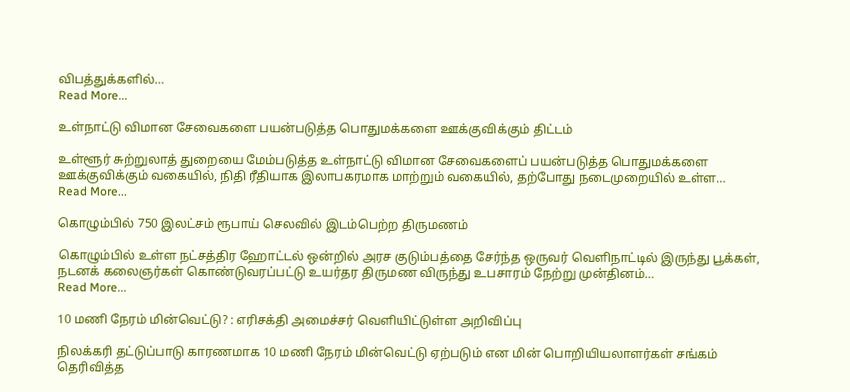விபத்துக்களில்…
Read More...

உள்நாட்டு விமான சேவைகளை பயன்படுத்த பொதுமக்களை ஊக்குவிக்கும் திட்டம்

உள்ளூர் சுற்றுலாத் துறையை மேம்படுத்த உள்நாட்டு விமான சேவைகளைப் பயன்படுத்த பொதுமக்களை ஊக்குவிக்கும் வகையில், நிதி ரீதியாக இலாபகரமாக மாற்றும் வகையில், தற்போது நடைமுறையில் உள்ள…
Read More...

கொழும்பில் 750 இலட்சம் ரூபாய் செலவில் இடம்பெற்ற திருமணம்

கொழும்பில் உள்ள நட்சத்திர ஹோட்டல் ஒன்றில் அரச குடும்பத்தை சேர்ந்த ஒருவர் வெளிநாட்டில் இருந்து பூக்கள், நடனக் கலைஞர்கள் கொண்டுவரப்பட்டு உயர்தர திருமண விருந்து உபசாரம் நேற்று முன்தினம்…
Read More...

10 மணி நேரம் மின்வெட்டு? : எரிசக்தி அமைச்சர் வெளியிட்டுள்ள அறிவிப்பு

நிலக்கரி தட்டுப்பாடு காரணமாக 10 மணி நேரம் மின்வெட்டு ஏற்படும் என மின் பொறியியலாளர்கள் சங்கம் தெரிவித்த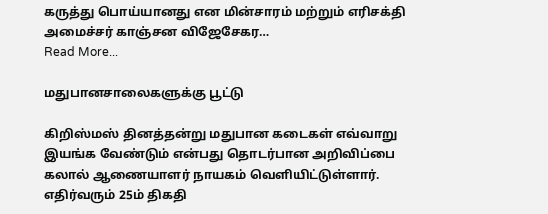கருத்து பொய்யானது என மின்சாரம் மற்றும் எரிசக்தி அமைச்சர் காஞ்சன விஜேசேகர…
Read More...

மதுபானசாலைகளுக்கு பூட்டு

கிறிஸ்மஸ் தினத்தன்று மதுபான கடைகள் எவ்வாறு இயங்க வேண்டும் என்பது தொடர்பான அறிவிப்பை கலால் ஆணையாளர் நாயகம் வெளியிட்டுள்ளார். எதிர்வரும் 25ம் திகதி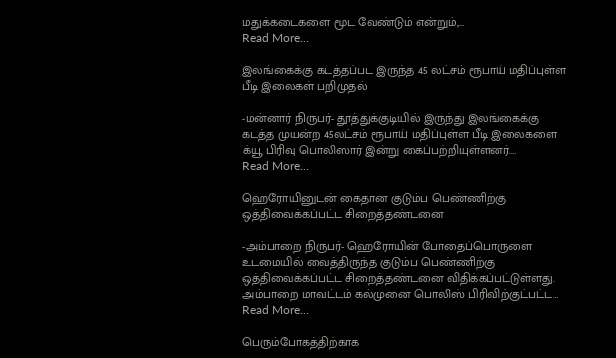மதுக்கடைகளை மூட வேண்டும் என்றும்,…
Read More...

இலங்கைக்கு கடத்தப்பட இருந்த 45 லட்சம் ரூபாய் மதிப்புள்ள பீடி இலைகள் பறிமுதல்

-மன்னார் நிருபர்- தூத்துக்குடியில் இருந்து இலங்கைக்கு கடத்த முயன்ற 45லட்சம் ரூபாய் மதிப்புள்ள பீடி இலைகளை க்யூ பிரிவு பொலிஸார் இன்று கைப்பற்றியுள்ளனர்.…
Read More...

ஹெரோயினுடன் கைதான குடும்ப பெண்ணிற்கு ஒத்திவைக்கப்பட்ட சிறைத்தண்டனை

-அம்பாறை நிருபர்- ஹெரோயின் போதைப்பொருளை உடமையில் வைத்திருந்த குடும்ப பெண்ணிற்கு ஒத்திவைக்கப்பட்ட சிறைத்தண்டனை விதிக்கப்பட்டுள்ளது. அம்பாறை மாவட்டம் கல்முனை பொலிஸ் பிரிவிற்குட்பட்ட…
Read More...

பெரும்போகத்திற்காக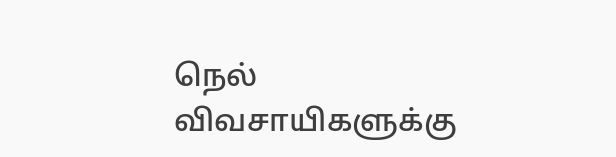நெல் விவசாயிகளுக்கு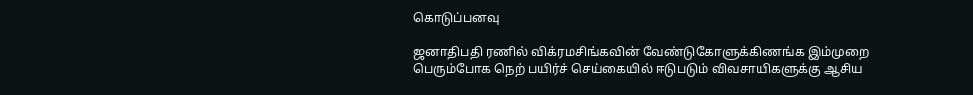கொடுப்பனவு

ஜனாதிபதி ரணில் விக்ரமசிங்கவின் வேண்டுகோளுக்கிணங்க இம்முறை பெரும்போக நெற் பயிர்ச் செய்கையில் ஈடுபடும் விவசாயிகளுக்கு ஆசிய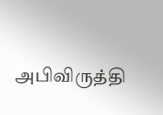அபிவிருத்தி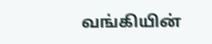வங்கியின்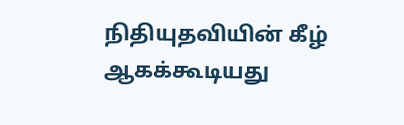நிதியுதவியின் கீழ் ஆகக்கூடியது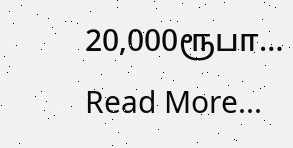20,000ரூபா…
Read More...